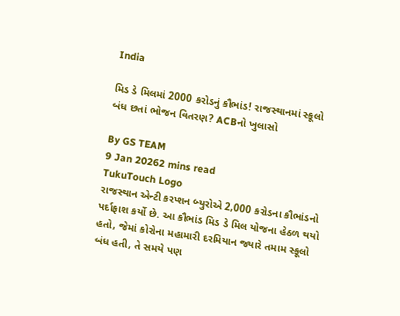India

મિડ ડે મિલમાં 2000 કરોડનું કૌભાંડ! રાજસ્થાનમાં સ્કૂલો બંધ છતાં ભોજન વિતરણ? ACBનો ખુલાસો

By GS TEAM
9 Jan 20262 mins read
TukuTouch Logo
રાજસ્થાન એન્ટી કરપ્શન બ્યુરોએ 2,000 કરોડના કૌભાંડનો પર્દાફાશ કર્યો છે. આ કૌભાંડ મિડ ડે મિલ યોજના હેઠળ થયો હતો, જેમાં કોરોના મહામારી દરમિયાન જ્યારે તમામ સ્કૂલો બંધ હતી, તે સમયે પણ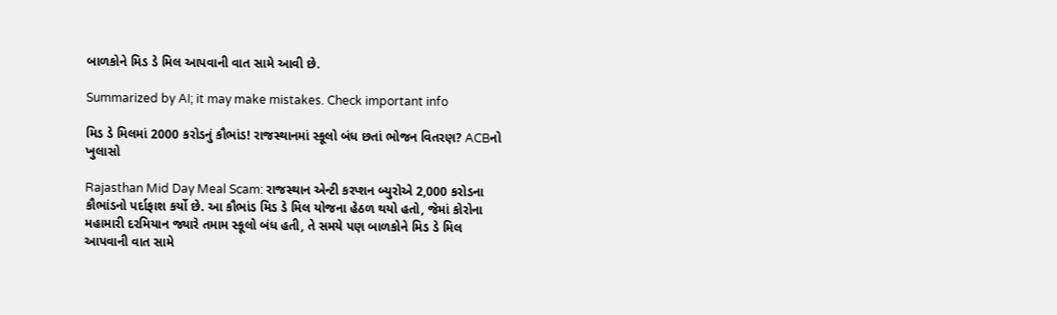બાળકોને મિડ ડે મિલ આપવાની વાત સામે આવી છે.

Summarized by AI; it may make mistakes. Check important info

મિડ ડે મિલમાં 2000 કરોડનું કૌભાંડ! રાજસ્થાનમાં સ્કૂલો બંધ છતાં ભોજન વિતરણ? ACBનો ખુલાસો

Rajasthan Mid Day Meal Scam: રાજસ્થાન એન્ટી કરપ્શન બ્યુરોએ 2,000 કરોડના કૌભાંડનો પર્દાફાશ કર્યો છે. આ કૌભાંડ મિડ ડે મિલ યોજના હેઠળ થયો હતો, જેમાં કોરોના મહામારી દરમિયાન જ્યારે તમામ સ્કૂલો બંધ હતી, તે સમયે પણ બાળકોને મિડ ડે મિલ આપવાની વાત સામે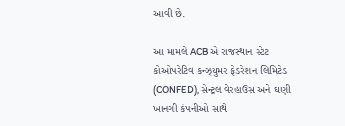આવી છે.

આ મામલે ACB એ રાજસ્થાન સ્ટેટ કોઓપરેટિવ કન્ઝ્યુમર ફેડરેશન લિમિટેડ (CONFED), સેન્ટ્રલ વેરહાઉસ અને ઘણી ખાનગી કંપનીઓ સાથે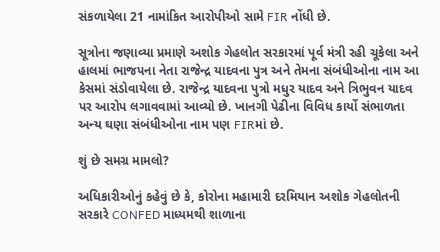સંકળાયેલા 21 નામાંકિત આરોપીઓ સામે FIR નોંધી છે.

સૂત્રોના જણાવ્યા પ્રમાણે અશોક ગેહલોત સરકારમાં પૂર્વ મંત્રી રહી ચૂકેલા અને હાલમાં ભાજપના નેતા રાજેન્દ્ર યાદવના પુત્ર અને તેમના સંબંધીઓના નામ આ કેસમાં સંડોવાયેલા છે. રાજેન્દ્ર યાદવના પુત્રો મધુર યાદવ અને ત્રિભુવન યાદવ પર આરોપ લગાવવામાં આવ્યો છે. ખાનગી પેઢીના વિવિધ કાર્યો સંભાળતા અન્ય ઘણા સંબંધીઓના નામ પણ FIRમાં છે.

શું છે સમગ્ર મામલો?

અધિકારીઓનું કહેવું છે કે, કોરોના મહામારી દરમિયાન અશોક ગેહલોતની સરકારે CONFED માધ્યમથી શાળાના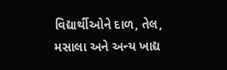વિદ્યાર્થીઓને દાળ, તેલ, મસાલા અને અન્ય ખાદ્ય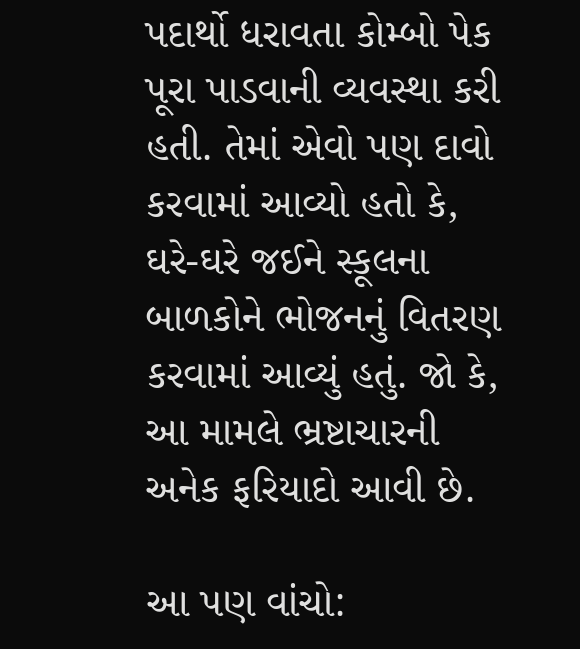પદાર્થો ધરાવતા કોમ્બો પેક પૂરા પાડવાની વ્યવસ્થા કરી હતી. તેમાં એવો પણ દાવો કરવામાં આવ્યો હતો કે, ઘરે-ઘરે જઈને સ્કૂલના બાળકોને ભોજનનું વિતરણ કરવામાં આવ્યું હતું. જો કે, આ મામલે ભ્રષ્ટાચારની અનેક ફરિયાદો આવી છે.

આ પણ વાંચો: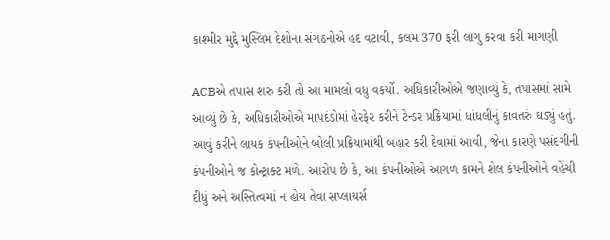કાશ્મીર મુદ્દે મુસ્લિમ દેશોના સંગઠનોએ હદ વટાવી, કલમ 370 ફરી લાગુ કરવા કરી માગણી

ACBએ તપાસ શરુ કરી તો આ મામલો વધુ વકર્યો. અધિકારીઓએ જણાવ્યું કે, તપાસમાં સામે આવ્યું છે કે, અધિકારીઓએ માપદંડોમાં હેરફેર કરીને ટેન્ડર પ્રક્રિયામાં ધાંધલીનું કાવતરું ઘડ્યું હતું. આવું કરીને લાયક કંપનીઓને બોલી પ્રક્રિયામાંથી બહાર કરી દેવામાં આવી, જેના કારણે પસંદગીની કંપનીઓને જ કોન્ટ્રાક્ટ મળે. આરોપ છે કે, આ કંપનીઓએ આગળ કામને શેલ કંપનીઓને વહેંચી દીધું અને અસ્તિત્વમાં ન હોય તેવા સપ્લાયર્સ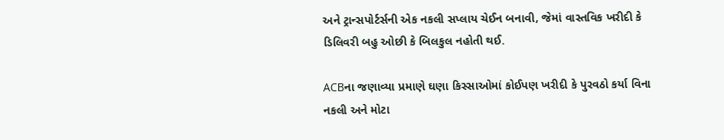અને ટ્રાન્સપોર્ટર્સની એક નકલી સપ્લાય ચેઈન બનાવી, જેમાં વાસ્તવિક ખરીદી કે ડિલિવરી બહુ ઓછી કે બિલકુલ નહોતી થઈ.

ACBના જણાવ્યા પ્રમાણે ઘણા કિસ્સાઓમાં કોઈપણ ખરીદી કે પુરવઠો કર્યા વિના નકલી અને મોટા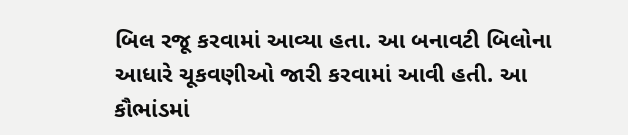બિલ રજૂ કરવામાં આવ્યા હતા. આ બનાવટી બિલોના આધારે ચૂકવણીઓ જારી કરવામાં આવી હતી. આ કૌભાંડમાં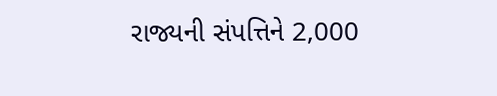રાજ્યની સંપત્તિને 2,000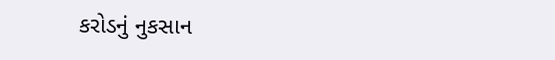કરોડનું નુકસાન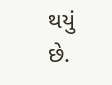થયું છે.